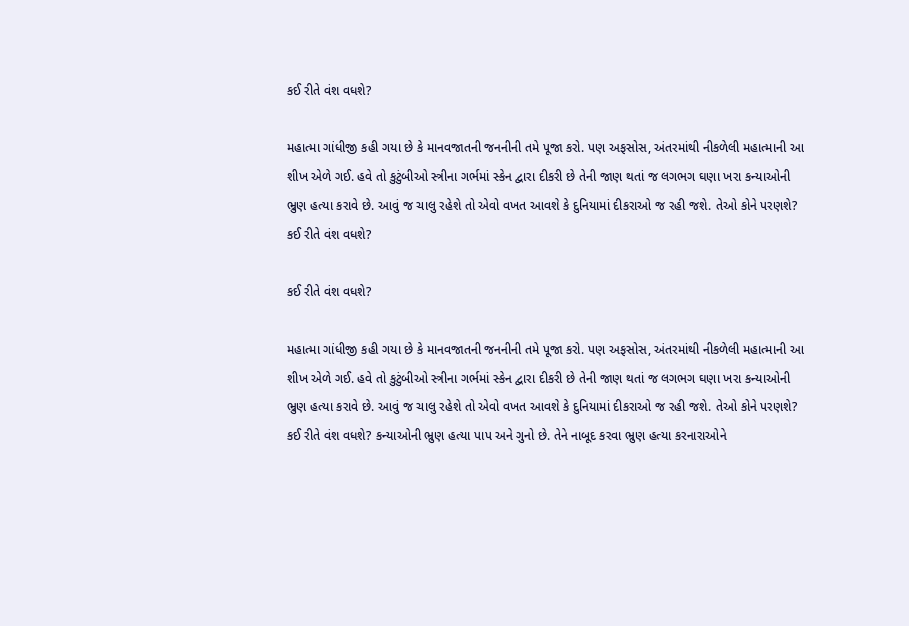કઈ રીતે વંશ વધશે?

મહાત્મા ગાંધીજી કહી ગયા છે કે માનવજાતની જનનીની તમે પૂજા કરો. પણ અફસોસ, અંતરમાંથી નીકળેલી મહાત્માની આ શીખ એળે ગઈ. હવે તો કુટુંબીઓ સ્ત્રીના ગર્ભમાં સ્કેન દ્વારા દીકરી છે તેની જાણ થતાં જ લગભગ ઘણા ખરા કન્યાઓની ભ્રુણ હત્યા કરાવે છે. આવું જ ચાલુ રહેશે તો એવો વખત આવશે કે દુનિયામાં દીકરાઓ જ રહી જશે. તેઓ કોને પરણશે? કઈ રીતે વંશ વધશે?

કઈ રીતે વંશ વધશે?

મહાત્મા ગાંધીજી કહી ગયા છે કે માનવજાતની જનનીની તમે પૂજા કરો. પણ અફસોસ, અંતરમાંથી નીકળેલી મહાત્માની આ શીખ એળે ગઈ. હવે તો કુટુંબીઓ સ્ત્રીના ગર્ભમાં સ્કેન દ્વારા દીકરી છે તેની જાણ થતાં જ લગભગ ઘણા ખરા કન્યાઓની ભ્રુણ હત્યા કરાવે છે. આવું જ ચાલુ રહેશે તો એવો વખત આવશે કે દુનિયામાં દીકરાઓ જ રહી જશે. તેઓ કોને પરણશે? કઈ રીતે વંશ વધશે? કન્યાઓની ભ્રુણ હત્યા પાપ અને ગુનો છે. તેને નાબૂદ કરવા ભ્રુણ હત્યા કરનારાઓને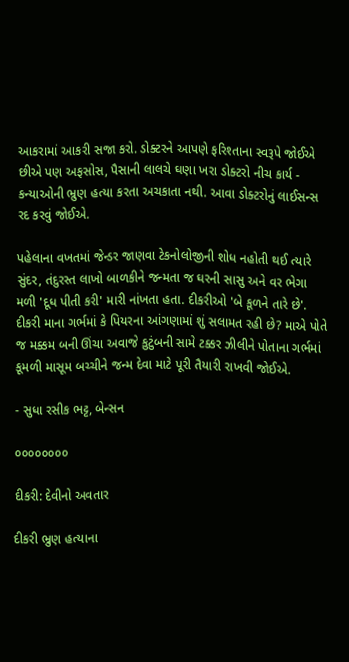આકરામાં આકરી સજા કરો. ડોક્ટરને આપણે ફરિશ્તાના સ્વરૂપે જોઈએ છીએ પણ અફસોસ, પૈસાની લાલચે ઘણા ખરા ડોક્ટરો નીચ કાર્ય - કન્યાઓની ભ્રુણ હત્યા કરતા અચકાતા નથી. આવા ડોક્ટરોનું લાઈસન્સ રદ કરવું જોઈએ.

પહેલાના વખતમાં જેન્ડર જાણવા ટેકનોલોજીની શોધ નહોતી થઈ ત્યારે સુંદર, તંદુરસ્ત લાખો બાળકીને જન્મતા જ ઘરની સાસુ અને વર ભેગા મળી 'દૂધ પીતી કરી' મારી નાંખતા હતા. દીકરીઓ 'બે કૂળને તારે છે'. દીકરી માના ગર્ભમાં કે પિયરના આંગણામાં શું સલામત રહી છે? માએ પોતે જ મક્કમ બની ઊંચા અવાજે કુટુંબની સામે ટક્કર ઝીલીને પોતાના ગર્ભમાં કૂમળી માસૂમ બચ્ચીને જન્મ દેવા માટે પૂરી તૈયારી રાખવી જોઈએ.

- સુધા રસીક ભટ્ટ, બેન્સન

૦૦૦૦૦૦૦૦

દીકરી: દેવીનો અવતાર

દીકરી ભ્રુણ હત્યાના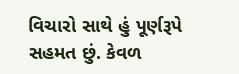વિચારો સાથે હું પૂર્ણરૂપે સહમત છું. કેવળ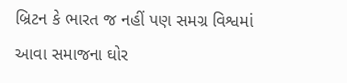બ્રિટન કે ભારત જ નહીં પણ સમગ્ર વિશ્વમાં આવા સમાજના ઘોર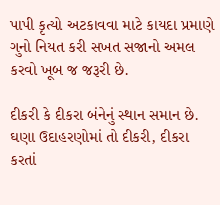પાપી કૃત્યો અટકાવવા માટે કાયદા પ્રમાણે ગુનો નિયત કરી સખત સજાનો અમલ કરવો ખૂબ જ જરૂરી છે.

દીકરી કે દીકરા બંનેનું સ્થાન સમાન છે. ઘણા ઉદાહરણોમાં તો દીકરી, દીકરા કરતાં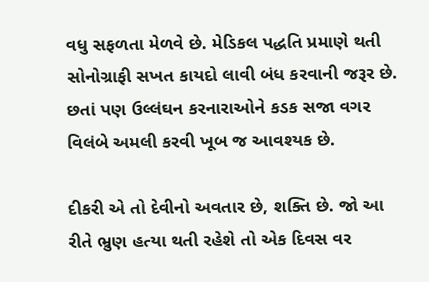વધુ સફળતા મેળવે છે. મેડિકલ પદ્ધતિ પ્રમાણે થતી સોનોગ્રાફી સખત કાયદો લાવી બંધ કરવાની જરૂર છે. છતાં પણ ઉલ્લંઘન કરનારાઓને કડક સજા વગર વિલંબે અમલી કરવી ખૂબ જ આવશ્યક છે.

દીકરી એ તો દેવીનો અવતાર છે, શક્તિ છે. જો આ રીતે ભ્રુણ હત્યા થતી રહેશે તો એક દિવસ વર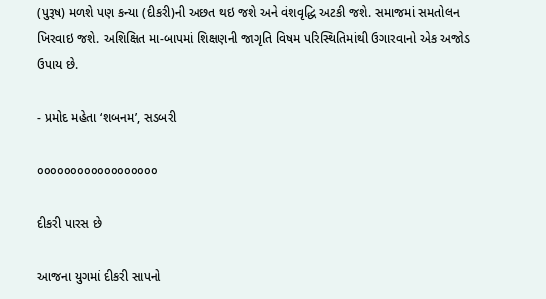(પુરૂષ) મળશે પણ કન્યા (દીકરી)ની અછત થઇ જશે અને વંશવૃદ્ધિ અટકી જશે. સમાજમાં સમતોલન ખિરવાઇ જશે. અશિક્ષિત મા-બાપમાં શિક્ષણની જાગૃતિ વિષમ પરિસ્થિતિમાંથી ઉગારવાનો એક અજોડ ઉપાય છે.

- પ્રમોદ મહેતા ‘શબનમ’, સડબરી

૦૦૦૦૦૦૦૦૦૦૦૦૦૦૦૦૦૦

દીકરી પારસ છે

આજના યુગમાં દીકરી સાપનો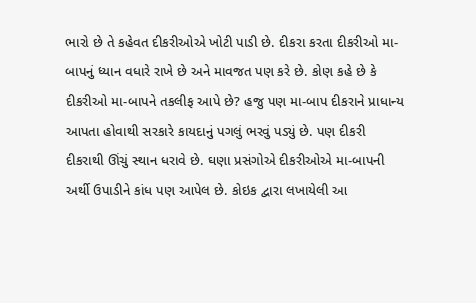ભારો છે તે કહેવત દીકરીઓએ ખોટી પાડી છે. દીકરા કરતા દીકરીઓ મા-બાપનું ધ્યાન વધારે રાખે છે અને માવજત પણ કરે છે. કોણ કહે છે કે દીકરીઓ મા-બાપને તકલીફ આપે છે? હજુ પણ મા-બાપ દીકરાને પ્રાધાન્ય આપતા હોવાથી સરકારે કાયદાનું પગલું ભરવું પડ્યું છે. પણ દીકરી દીકરાથી ઊંચું સ્થાન ધરાવે છે. ઘણા પ્રસંગોએ દીકરીઓએ મા-બાપની અર્થી ઉપાડીને કાંધ પણ આપેલ છે. કોઇક દ્વારા લખાયેલી આ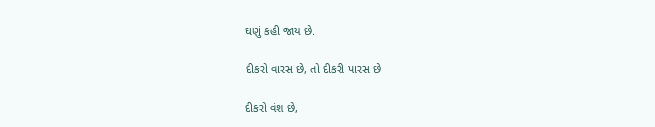ઘણું કહી જાય છે.

દીકરો વારસ છે, તો દીકરી પારસ છે

દીકરો વંશ છે,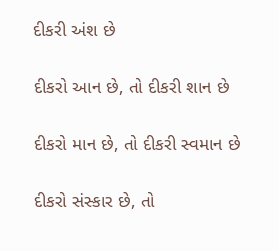દીકરી અંશ છે

દીકરો આન છે, તો દીકરી શાન છે

દીકરો માન છે, તો દીકરી સ્વમાન છે

દીકરો સંસ્કાર છે, તો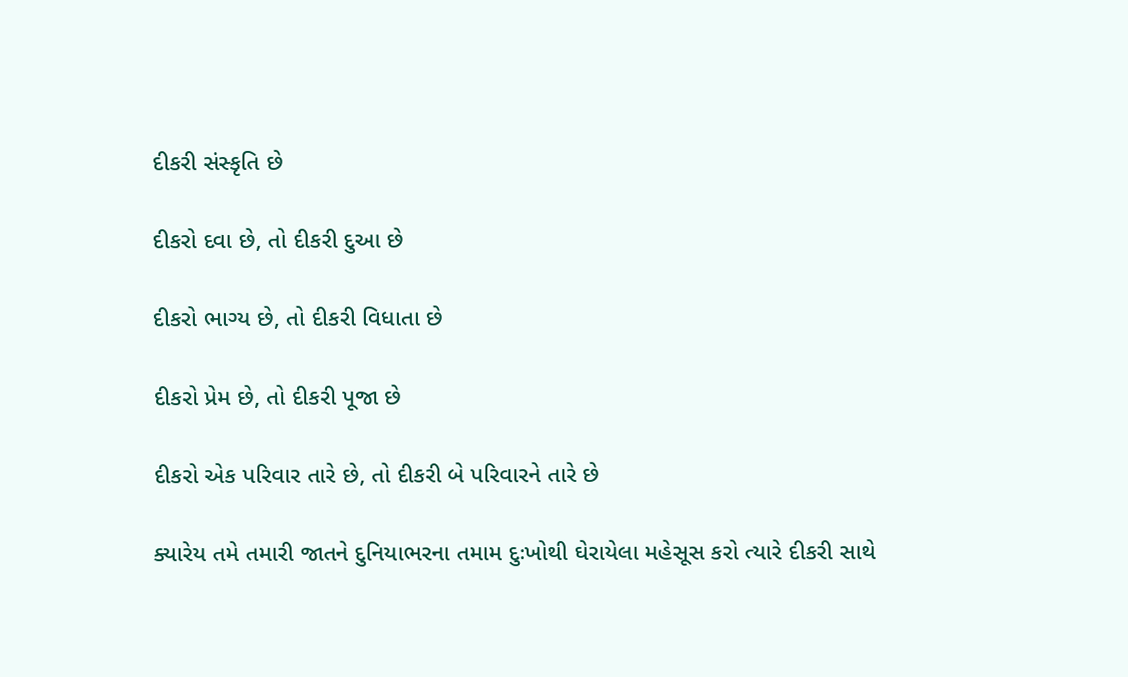દીકરી સંસ્કૃતિ છે

દીકરો દવા છે, તો દીકરી દુઆ છે

દીકરો ભાગ્ય છે, તો દીકરી વિધાતા છે

દીકરો પ્રેમ છે, તો દીકરી પૂજા છે

દીકરો એક પરિવાર તારે છે, તો દીકરી બે પરિવારને તારે છે

ક્યારેય તમે તમારી જાતને દુનિયાભરના તમામ દુઃખોથી ઘેરાયેલા મહેસૂસ કરો ત્યારે દીકરી સાથે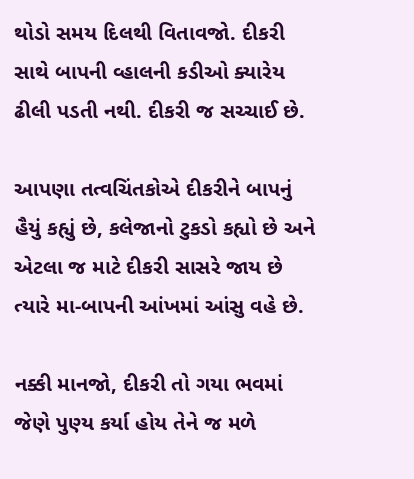થોડો સમય દિલથી વિતાવજો. દીકરી સાથે બાપની વ્હાલની કડીઓ ક્યારેય ઢીલી પડતી નથી. દીકરી જ સચ્ચાઈ છે.

આપણા તત્વચિંતકોએ દીકરીને બાપનું હૈયું કહ્યું છે, કલેજાનો ટુકડો કહ્યો છે અને એટલા જ માટે દીકરી સાસરે જાય છે ત્યારે મા-બાપની આંખમાં આંસુ વહે છે.

નક્કી માનજો, દીકરી તો ગયા ભવમાં જેણે પુણ્ય કર્યા હોય તેને જ મળે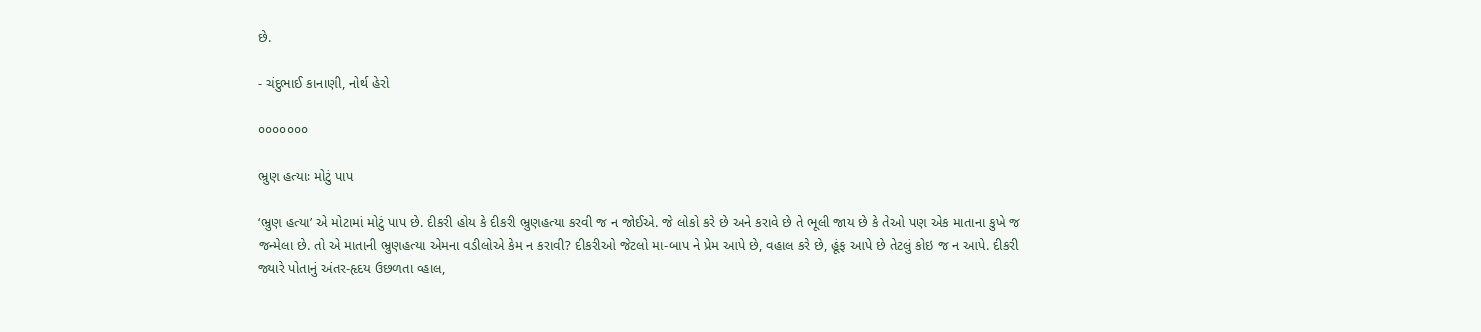છે.

- ચંદુભાઈ કાનાણી, નોર્થ હેરો

૦૦૦૦૦૦૦

ભ્રુણ હત્યાઃ મોટું પાપ

‘ભ્રુણ હત્યા’ એ મોટામાં મોટું પાપ છે. દીકરી હોય કે દીકરી ભ્રુણહત્યા કરવી જ ન જોઈએ. જે લોકો કરે છે અને કરાવે છે તે ભૂલી જાય છે કે તેઓ પણ એક માતાના કુખે જ જન્મેલા છે. તો એ માતાની ભ્રુણહત્યા એમના વડીલોએ કેમ ન કરાવી? દીકરીઓ જેટલો મા-બાપ ને પ્રેમ આપે છે, વહાલ કરે છે, હૂંફ આપે છે તેટલું કોઇ જ ન આપે. દીકરી જ્યારે પોતાનું અંતર-હૃદય ઉછળતા વ્હાલ,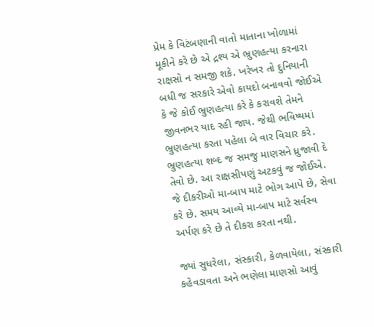પ્રેમ કે વિટંબણાની વાતો માતાના ખોળામાં મૂકીને કરે છે એ દ્રશ્ય એ ભ્રુણહત્યા કરનારા રાક્ષસો ન સમજી શકે. ખરેખર તો દુનિયાની બધી જ સરકારે એવો કાયદો બનાવવો જોઈએ કે જે કોઈ ભ્રુણહત્યા કરે કે કરાવશે તેમને જીવનભર યાદ રહી જાય. જેથી ભવિષ્યમાં ભ્રુણહત્યા કરતા પહેલા બે વાર વિચાર કરે. ભ્રુણહત્યા શબ્દ જ સમજુ માણસને ધ્રુજાવી દે તેવો છે. આ રાક્ષસીપણું અટકવું જ જોઈએ. જે દીકરીઓ મા-બાપ માટે ભોગ આપે છે, સેવા કરે છે. સમય આવ્યે મા-બાપ માટે સર્વસ્વ અર્પણ કરે છે તે દીકરા કરતા નથી.

જ્યાં સુધરેલા, સંસ્કારી, કેળવાયેલા, સંસ્કારી કહેવડાવતા અને ભણેલા માણસો આવું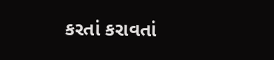કરતાં કરાવતાં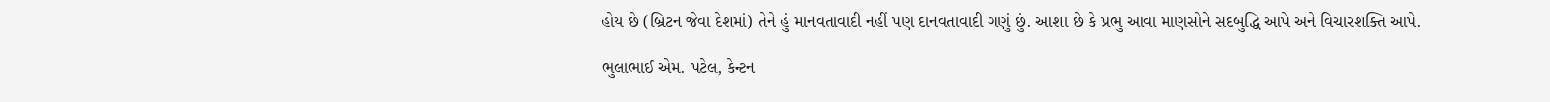હોય છે (બ્રિટન જેવા દેશમાં) તેને હું માનવતાવાદી નહીં પણ દાનવતાવાદી ગણું છું. આશા છે કે પ્રભુ આવા માણસોને સદબુદ્ધિ આપે અને વિચારશક્તિ આપે.

ભુલાભાઈ એમ. પટેલ, કેન્ટન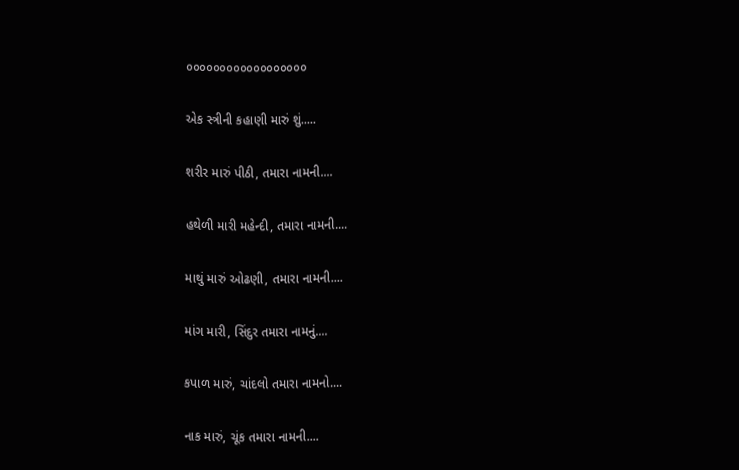૦૦૦૦૦૦૦૦૦૦૦૦૦૦૦૦૦૦

એક સ્ત્રીની કહાણી મારું શું.....

શરીર મારું પીઠી, તમારા નામની....

હથેળી મારી મહેન્દી, તમારા નામની....

માથું મારું ઓઢણી, તમારા નામની....

માંગ મારી, સિંદુર તમારા નામનું....

કપાળ મારું, ચાંદલો તમારા નામનો....

નાક મારું, ચૂંક તમારા નામની....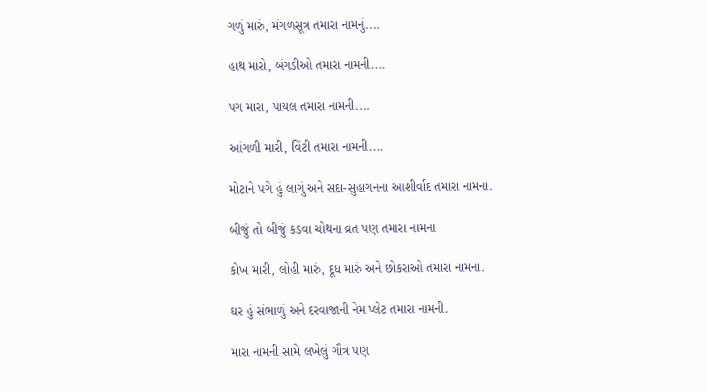ગળું મારું, મંગળસૂત્ર તમારા નામનું....

હાથ મારો, બંગડીઓ તમારા નામની....

પગ મારા, પાયલ તમારા નામની....

આંગળી મારી, વિંટી તમારા નામની....

મોટાને પગે હું લાગું અને સદા-સુહાગનના આશીર્વાદ તમારા નામના.

બીજું તો બીજું કડવા ચોથના વ્રત પણ તમારા નામના

કોખ મારી, લોહી મારું, દૂધ મારું અને છોકરાઓ તમારા નામના.

ઘર હું સંભાળું અને દરવાજાની નેમ પ્લેટ તમારા નામની.

મારા નામની સામે લખેલું ગૌત્ર પણ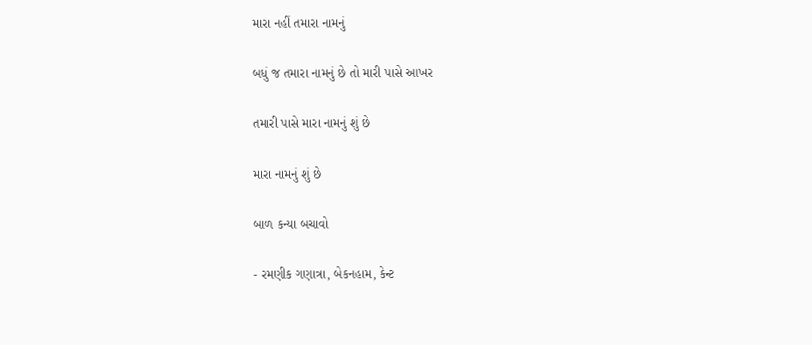મારા નહીં તમારા નામનું

બધું જ તમારા નામનું છે તો મારી પાસે આખર

તમારી પાસે મારા નામનું શું છે

મારા નામનું શું છે

બાળ કન્યા બચાવો

- રમણીક ગણાત્રા, બેકનહામ, કેન્ટ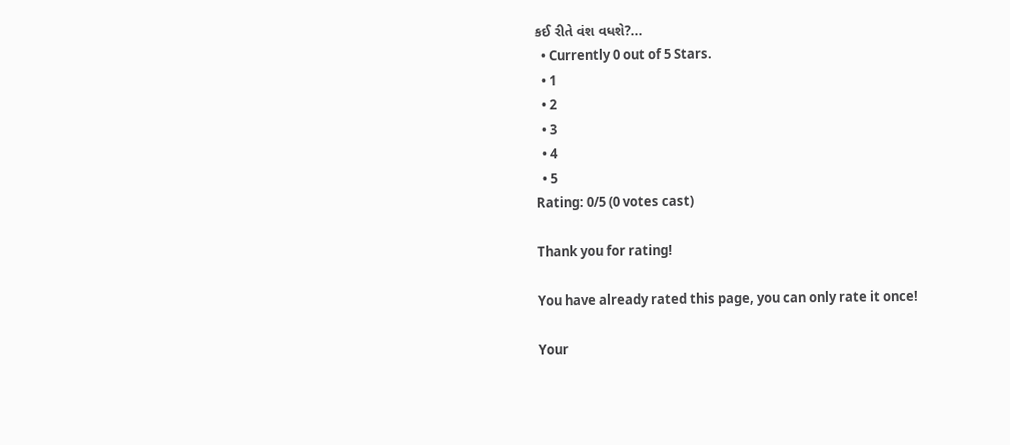કઈ રીતે વંશ વધશે?...
  • Currently 0 out of 5 Stars.
  • 1
  • 2
  • 3
  • 4
  • 5
Rating: 0/5 (0 votes cast)

Thank you for rating!

You have already rated this page, you can only rate it once!

Your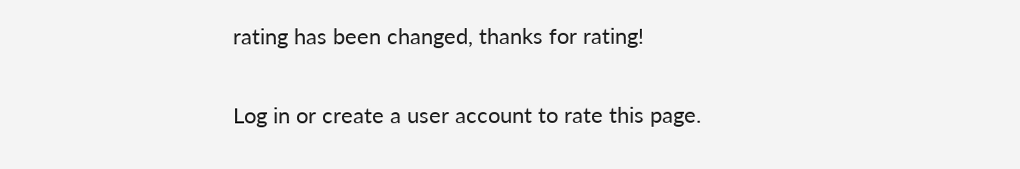rating has been changed, thanks for rating!

Log in or create a user account to rate this page.